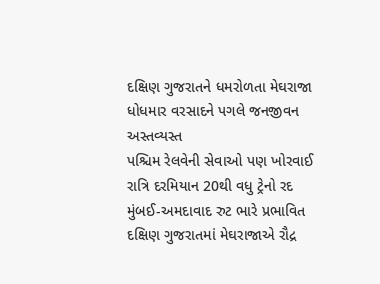દક્ષિણ ગુજરાતને ધમરોળતા મેઘરાજા
ધોધમાર વરસાદને પગલે જનજીવન અસ્તવ્યસ્ત
પશ્ચિમ રેલવેની સેવાઓ પણ ખોરવાઈ
રાત્રિ દરમિયાન 20થી વધુ ટ્રેનો રદ
મુંબઈ-અમદાવાદ રુટ ભારે પ્રભાવિત
દક્ષિણ ગુજરાતમાં મેઘરાજાએ રૌદ્ર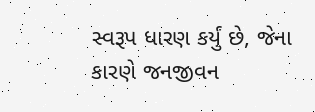સ્વરૂપ ધારણ કર્યું છે, જેના કારણે જનજીવન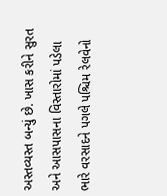અસ્તવ્યસ્ત બન્યું છે. ખાસ કરીને સુરત અને આસપાસના વિસ્તારોમાં પડેલા ભારે વરસાદને પગલે પશ્ચિમ રેલવેનો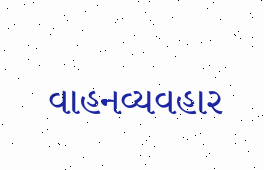વાહનવ્યવહાર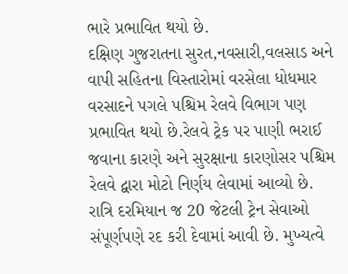ભારે પ્રભાવિત થયો છે.
દક્ષિણ ગુજરાતના સુરત,નવસારી,વલસાડ અને વાપી સહિતના વિસ્તારોમાં વરસેલા ધોધમાર વરસાદને પગલે પશ્ચિમ રેલવે વિભાગ પણ પ્રભાવિત થયો છે.રેલવે ટ્રેક પર પાણી ભરાઈ જવાના કારણે અને સુરક્ષાના કારણોસર પશ્ચિમ રેલવે દ્વારા મોટો નિર્ણય લેવામાં આવ્યો છે. રાત્રિ દરમિયાન જ 20 જેટલી ટ્રેન સેવાઓ સંપૂર્ણપણે રદ કરી દેવામાં આવી છે. મુખ્યત્વે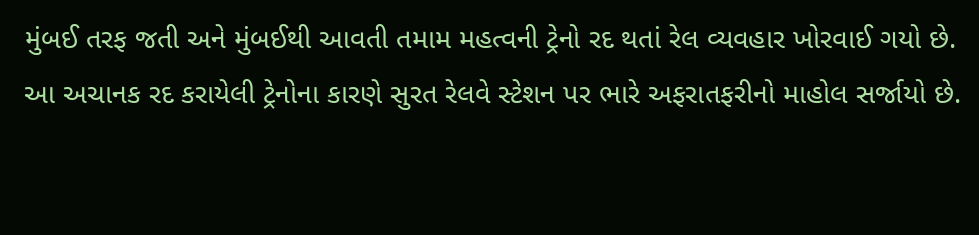મુંબઈ તરફ જતી અને મુંબઈથી આવતી તમામ મહત્વની ટ્રેનો રદ થતાં રેલ વ્યવહાર ખોરવાઈ ગયો છે.
આ અચાનક રદ કરાયેલી ટ્રેનોના કારણે સુરત રેલવે સ્ટેશન પર ભારે અફરાતફરીનો માહોલ સર્જાયો છે.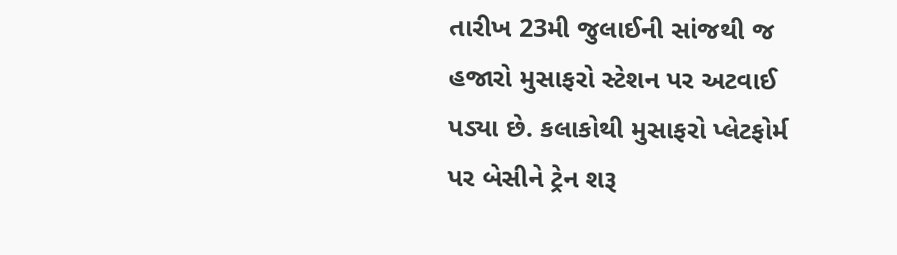તારીખ 23મી જુલાઈની સાંજથી જ હજારો મુસાફરો સ્ટેશન પર અટવાઈ પડ્યા છે. કલાકોથી મુસાફરો પ્લેટફોર્મ પર બેસીને ટ્રેન શરૂ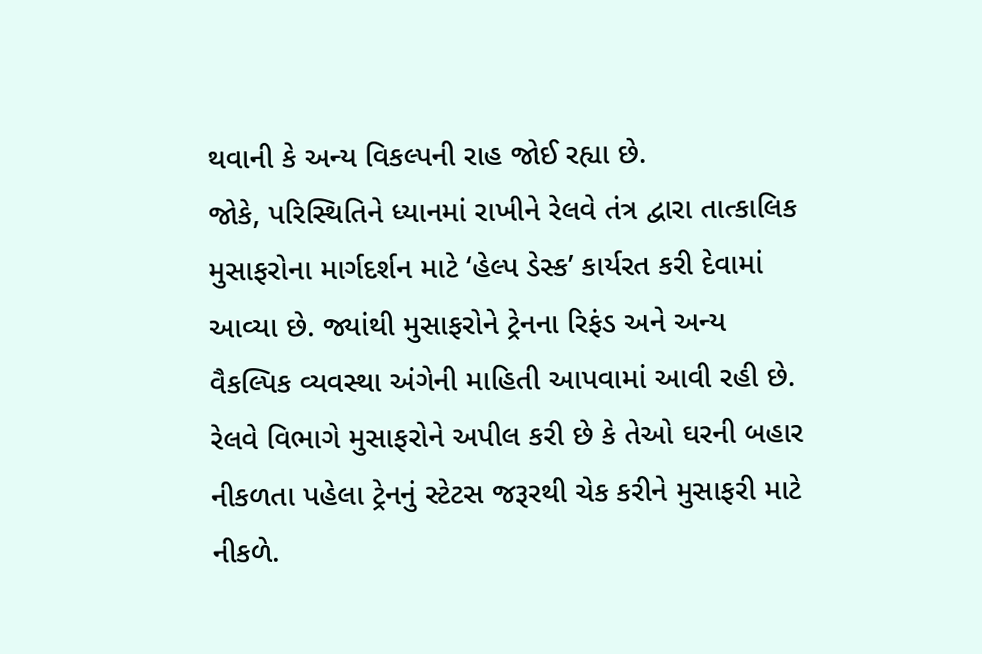થવાની કે અન્ય વિકલ્પની રાહ જોઈ રહ્યા છે.
જોકે, પરિસ્થિતિને ધ્યાનમાં રાખીને રેલવે તંત્ર દ્વારા તાત્કાલિક મુસાફરોના માર્ગદર્શન માટે ‘હેલ્પ ડેસ્ક’ કાર્યરત કરી દેવામાં આવ્યા છે. જ્યાંથી મુસાફરોને ટ્રેનના રિફંડ અને અન્ય વૈકલ્પિક વ્યવસ્થા અંગેની માહિતી આપવામાં આવી રહી છે. રેલવે વિભાગે મુસાફરોને અપીલ કરી છે કે તેઓ ઘરની બહાર નીકળતા પહેલા ટ્રેનનું સ્ટેટસ જરૂરથી ચેક કરીને મુસાફરી માટે નીકળે.